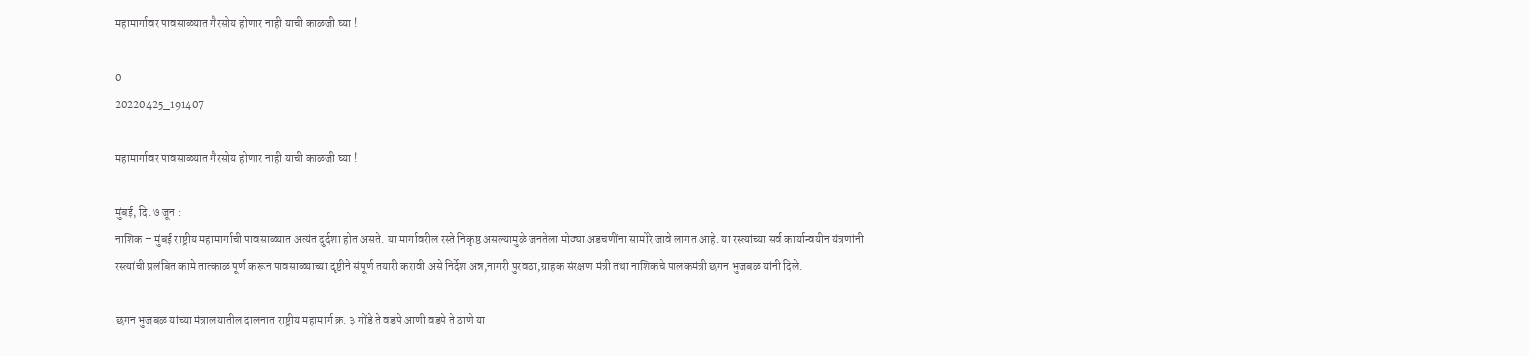महामार्गावर पावसाळ्यात गैरसोय होणार नाही याची काळजी घ्या !

0
20220425_191407

महामार्गावर पावसाळ्यात गैरसोय होणार नाही याची काळजी घ्या !

मुंबई, दि. ७ जून :
नाशिक – मुंबई राष्ट्रीय महामार्गाची पावसाळ्यात अत्यंत दुर्दशा होत असते. या मार्गावरील रस्ते निकृष्ठ असल्यामुळे जनतेला मोठ्या अडचणींना सामोरे जावे लागत आहे. या रस्त्यांच्या सर्व कार्यान्वयीन यंत्रणांनी रस्त्यांची प्रलंबित कामे तात्काळ पूर्ण करून पावसाळ्याच्या दृष्टीने संपूर्ण तयारी करावी असे निर्देश अन्न,नागरी पुरवठा,ग्राहक संरक्षण मंत्री तथा नाशिकचे पालकमंत्री छगन भुजबळ यांनी दिले.

छगन भुजबळ यांच्या मंत्रालयातील दालनात राष्ट्रीय महामार्ग क्र. ३ गोंडे ते वडपे आणी वडपे ते ठाणे या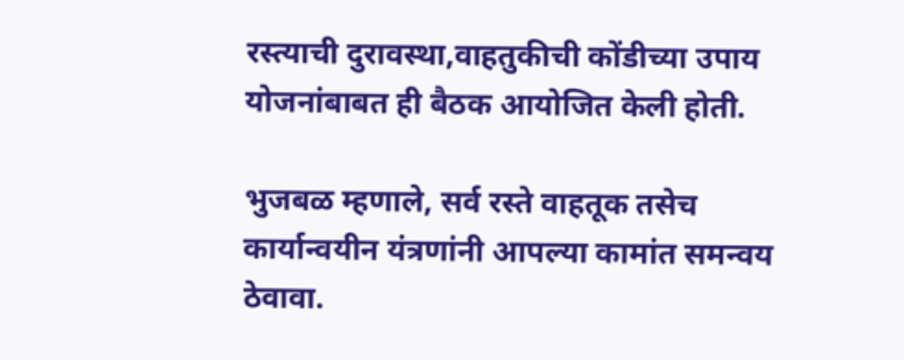रस्त्याची दुरावस्था,वाहतुकीची कोंडीच्या उपाय योजनांबाबत ही बैठक आयोजित केली होती.

भुजबळ म्हणाले, सर्व रस्ते वाहतूक तसेच कार्यान्वयीन यंत्रणांनी आपल्या कामांत समन्वय ठेवावा.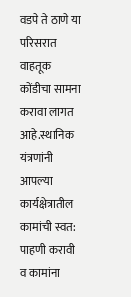वडपे ते ठाणे या परिसरात वाहतूक कोंडीचा सामना करावा लागत आहे.स्थानिक यंत्रणांनी आपल्या कार्यक्षेत्रातील कामांची स्वत: पाहणी करावी व कामांना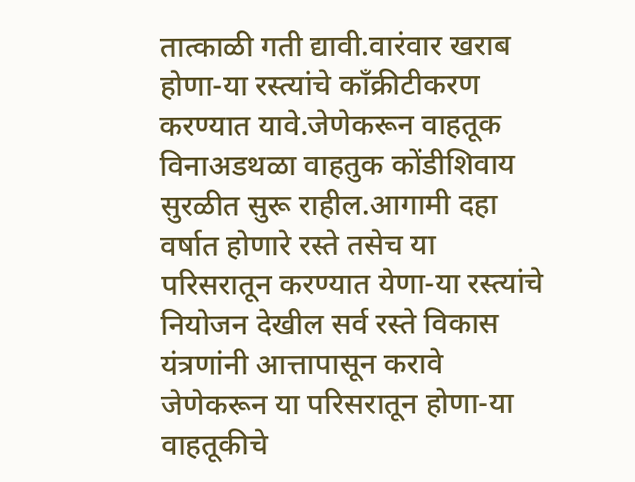तात्काळी गती द्यावी.वारंवार खराब होणा-या रस्त्यांचे काँक्रीटीकरण करण्यात यावे.जेणेकरून वाहतूक विनाअडथळा वाहतुक कोंडीशिवाय सुरळीत सुरू राहील.आगामी दहा वर्षात होणारे रस्ते तसेच या परिसरातून करण्यात येणा-या रस्त्यांचे नियोजन देखील सर्व रस्ते विकास यंत्रणांनी आत्तापासून करावे जेणेकरून या परिसरातून होणा-या वाहतूकीचे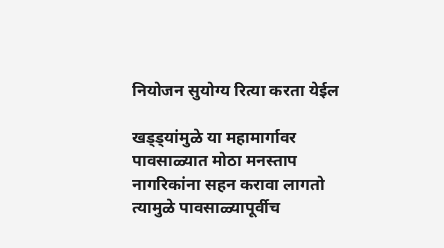नियोजन सुयोग्य रित्या करता येईल

खड्ड्यांमुळे या महामार्गावर पावसाळ्यात मोठा मनस्ताप नागरिकांना सहन करावा लागतो त्यामुळे पावसाळ्यापूर्वीच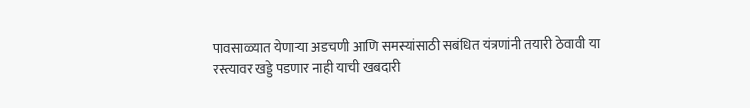पावसाळ्यात येणाऱ्या अडचणी आणि समस्यांसाठी सबंधित यंत्रणांनी तयारी ठेवावी या रस्त्यावर खड्डे पडणार नाही याची खबदारी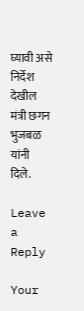घ्यावी असे निर्देश देखील मंत्री छगन भुजबळ यांनी दिले.

Leave a Reply

Your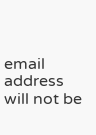email address will not be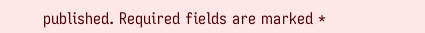published. Required fields are marked *